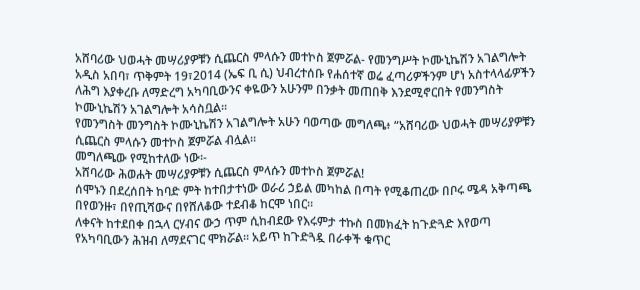አሸባሪው ህወሓት መሣሪያዎቹን ሲጨርስ ምላሱን መተኮስ ጀምሯል- የመንግሥት ኮሙኒኬሽን አገልግሎት
አዲስ አበባ፣ ጥቅምት 19፣2014 (ኤፍ ቢ ሲ) ህብረተሰቡ የሐሰተኛ ወሬ ፈጣሪዎችንም ሆነ አስተላላፊዎችን ለሕግ እያቀረቡ ለማድረግ አካባቢውንና ቀዬውን አሁንም በንቃት መጠበቅ እንደሚኖርበት የመንግስት ኮሙኒኬሽን አገልግሎት አሳስቧል።
የመንግስት መንግስት ኮሙኒኬሽን አገልግሎት አሁን ባወጣው መግለጫ፥ “አሸባሪው ህወሓት መሣሪያዎቹን ሲጨርስ ምላሱን መተኮስ ጀምሯል ብሏል።
መግለጫው የሚከተለው ነው፡-
አሸባሪው ሕወሐት መሣሪያዎቹን ሲጨርስ ምላሱን መተኮስ ጀምሯል!
ሰሞኑን በደረሰበት ከባድ ምት ከተበታተነው ወራሪ ኃይል መካከል በጣት የሚቆጠረው በቦሩ ሜዳ አቅጣጫ በየወንዙ፣ በየጢሻውና በየሸለቆው ተደብቆ ከርሞ ነበር።
ለቀናት ከተደበቀ በኋላ ርሃብና ውኃ ጥም ሲከብደው የእሩምታ ተኩስ በመክፈት ከጉድጓድ እየወጣ የአካባቢውን ሕዝብ ለማደናገር ሞክሯል። አይጥ ከጉድጓዷ በራቀች ቁጥር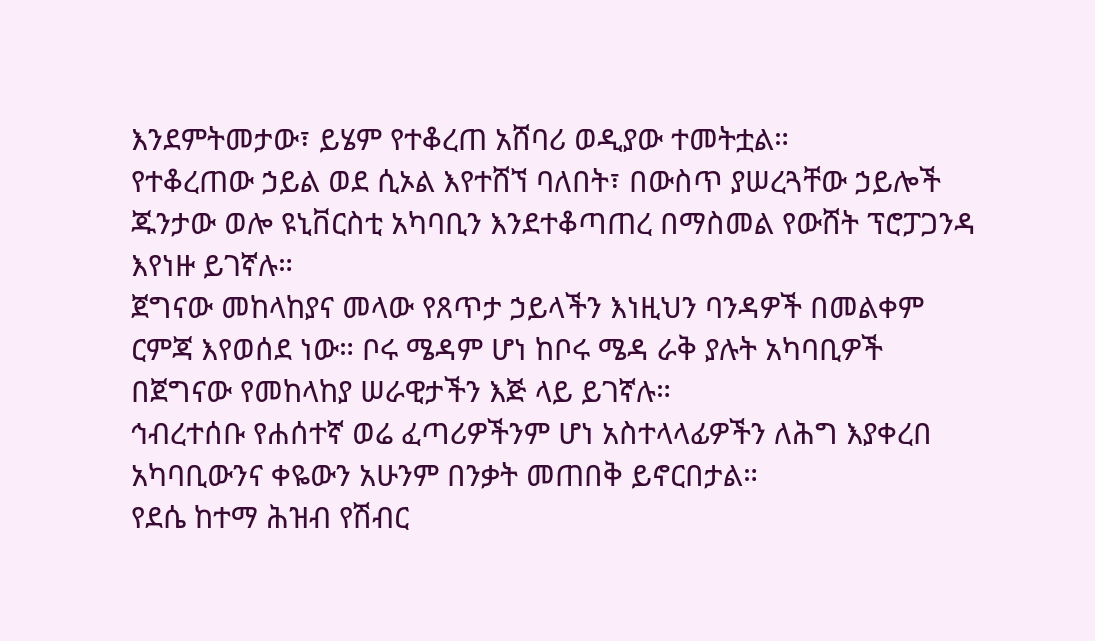እንደምትመታው፣ ይሄም የተቆረጠ አሸባሪ ወዲያው ተመትቷል።
የተቆረጠው ኃይል ወደ ሲኦል እየተሸኘ ባለበት፣ በውስጥ ያሠረጓቸው ኃይሎች ጁንታው ወሎ ዩኒቨርስቲ አካባቢን እንደተቆጣጠረ በማስመል የውሸት ፕሮፓጋንዳ እየነዙ ይገኛሉ።
ጀግናው መከላከያና መላው የጸጥታ ኃይላችን እነዚህን ባንዳዎች በመልቀም ርምጃ እየወሰደ ነው። ቦሩ ሜዳም ሆነ ከቦሩ ሜዳ ራቅ ያሉት አካባቢዎች በጀግናው የመከላከያ ሠራዊታችን እጅ ላይ ይገኛሉ።
ኅብረተሰቡ የሐሰተኛ ወሬ ፈጣሪዎችንም ሆነ አስተላላፊዎችን ለሕግ እያቀረበ አካባቢውንና ቀዬውን አሁንም በንቃት መጠበቅ ይኖርበታል።
የደሴ ከተማ ሕዝብ የሽብር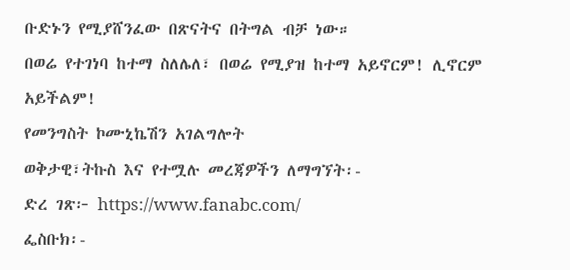ቡድኑን የሚያሸንፈው በጽናትና በትግል ብቻ ነው።
በወሬ የተገነባ ከተማ ስለሌለ፣ በወሬ የሚያዝ ከተማ አይኖርም! ሊኖርም አይችልም!
የመንግስት ኮሙኒኬሽን አገልግሎት
ወቅታዊ፣ትኩስ እና የተሟሉ መረጃዎችን ለማግኘት፡-
ድረ ገጽ፦ https://www.fanabc.com/
ፌስቡክ፡-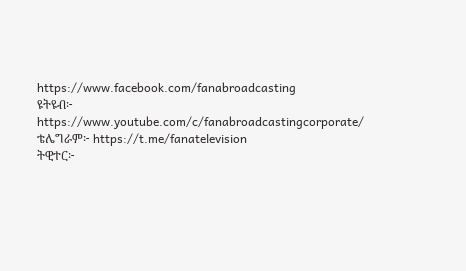https://www.facebook.com/fanabroadcasting
ዩትዩብ፦ https://www.youtube.com/c/fanabroadcastingcorporate/
ቴሌግራም፦ https://t.me/fanatelevision
ትዊተር፦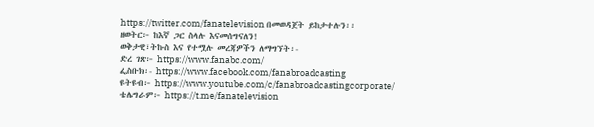https://twitter.com/fanatelevision በመወዳጀት ይከታተሉን፡፡
ዘወትር፦ ከእኛ ጋር ስላሉ እናመሰግናለን!
ወቅታዊ፣ትኩስ እና የተሟሉ መረጃዎችን ለማግኘት፡-
ድረ ገጽ፦ https://www.fanabc.com/
ፌስቡክ፡- https://www.facebook.com/fanabroadcasting
ዩትዩብ፦ https://www.youtube.com/c/fanabroadcastingcorporate/
ቴሌግራም፦ https://t.me/fanatelevision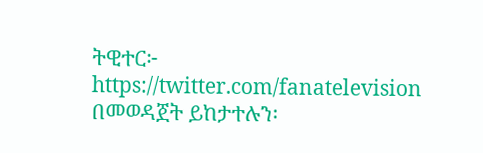ትዊተር፦ https://twitter.com/fanatelevision በመወዳጀት ይከታተሉን፡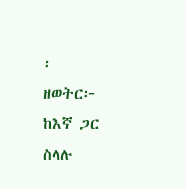፡
ዘወትር፦ ከእኛ ጋር ስላሉ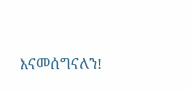እናመሰግናለን!